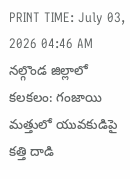PRINT TIME: July 03, 2026 04:46 AM
నల్గొండ జిల్లాలో కలకలం: గంజాయి మత్తులో యువకుడిపై కత్తి దాడి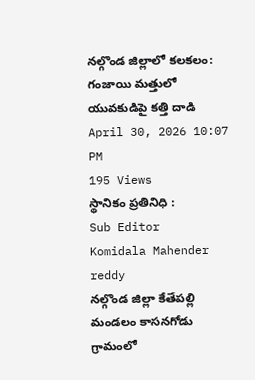నల్గొండ జిల్లాలో కలకలం: గంజాయి మత్తులో యువకుడిపై కత్తి దాడి
April 30, 2026 10:07 PM
195 Views
స్థానికం ప్రతినిధి :
Sub Editor
Komidala Mahender reddy
నల్గొండ జిల్లా కేతేపల్లి మండలం కాసనగోడు గ్రామంలో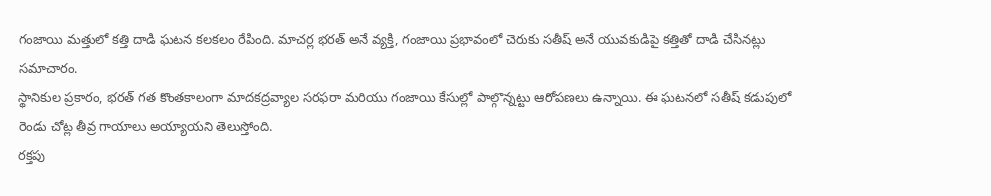గంజాయి మత్తులో కత్తి దాడి ఘటన కలకలం రేపింది. మాచర్ల భరత్ అనే వ్యక్తి, గంజాయి ప్రభావంలో చెరుకు సతీష్ అనే యువకుడిపై కత్తితో దాడి చేసినట్లు సమాచారం.
స్థానికుల ప్రకారం, భరత్ గత కొంతకాలంగా మాదకద్రవ్యాల సరఫరా మరియు గంజాయి కేసుల్లో పాల్గొన్నట్టు ఆరోపణలు ఉన్నాయి. ఈ ఘటనలో సతీష్ కడుపులో రెండు చోట్ల తీవ్ర గాయాలు అయ్యాయని తెలుస్తోంది.
రక్తపు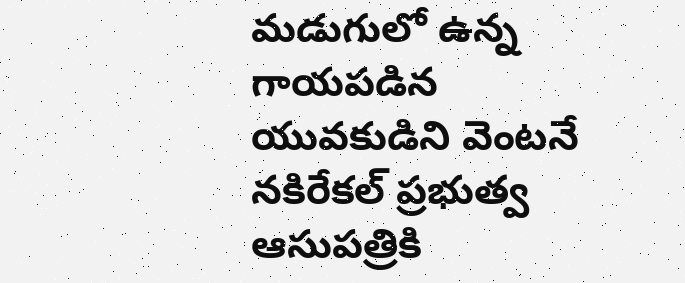మడుగులో ఉన్న గాయపడిన యువకుడిని వెంటనే నకిరేకల్ ప్రభుత్వ ఆసుపత్రికి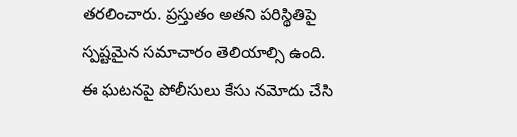తరలించారు. ప్రస్తుతం అతని పరిస్థితిపై స్పష్టమైన సమాచారం తెలియాల్సి ఉంది.
ఈ ఘటనపై పోలీసులు కేసు నమోదు చేసి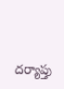దర్యాప్తు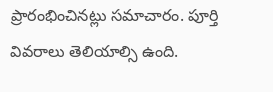ప్రారంభించినట్లు సమాచారం. పూర్తి వివరాలు తెలియాల్సి ఉంది.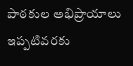పాఠకుల అభిప్రాయాలు
ఇప్పటివరకు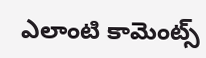ఎలాంటి కామెంట్స్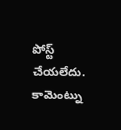పోస్ట్ చేయలేదు.
కామెంట్ను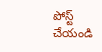పోస్ట్ చేయండి